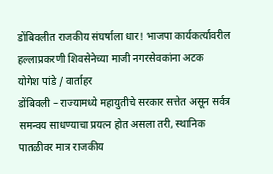डोंबिवलीत राजकीय संघर्षाला धार! भाजपा कार्यकर्त्यावरील हल्लाप्रकरणी शिवसेनेच्या माजी नगरसेवकांना अटक
योगेश पांडे / वार्ताहर
डोंबिवली – राज्यामध्ये महायुतीचे सरकार सत्तेत असून सर्वत्र समन्वय साधण्याचा प्रयत्न होत असला तरी, स्थानिक पातळीवर मात्र राजकीय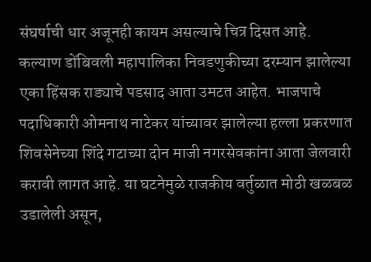संघर्षाची धार अजूनही कायम असल्याचे चित्र दिसत आहे. कल्याण डोंबिवली महापालिका निवडणुकीच्या दरम्यान झालेल्या एका हिंसक राड्याचे पडसाद आता उमटत आहेत. भाजपाचे पदाधिकारी ओमनाथ नाटेकर यांच्यावर झालेल्या हल्ला प्रकरणात शिवसेनेच्या शिंदे गटाच्या दोन माजी नगरसेवकांना आता जेलवारी करावी लागत आहे. या घटनेमुळे राजकीय वर्तुळात मोठी खळबळ उडालेली असून,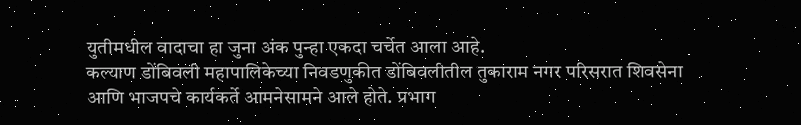युतीमधील वादाचा हा जुना अंक पुन्हा एकदा चर्चेत आला आहे.
कल्याण डोंबिवली महापालिकेच्या निवडणुकीत डोंबिवलीतील तुकाराम नगर परिसरात शिवसेना आणि भाजपचे कार्यकर्ते आमनेसामने आले होते. प्रभाग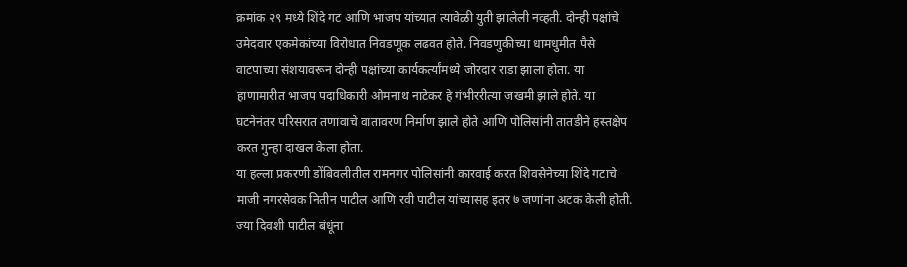क्रमांक २९ मध्ये शिंदे गट आणि भाजप यांच्यात त्यावेळी युती झालेली नव्हती. दोन्ही पक्षांचे उमेदवार एकमेकांच्या विरोधात निवडणूक लढवत होते. निवडणुकीच्या धामधुमीत पैसे वाटपाच्या संशयावरून दोन्ही पक्षांच्या कार्यकर्त्यांमध्ये जोरदार राडा झाला होता. या हाणामारीत भाजप पदाधिकारी ओमनाथ नाटेकर हे गंभीररीत्या जखमी झाले होते. या घटनेनंतर परिसरात तणावाचे वातावरण निर्माण झाले होते आणि पोलिसांनी तातडीने हस्तक्षेप करत गुन्हा दाखल केला होता.
या हल्ला प्रकरणी डोंबिवलीतील रामनगर पोलिसांनी कारवाई करत शिवसेनेच्या शिंदे गटाचे माजी नगरसेवक नितीन पाटील आणि रवी पाटील यांच्यासह इतर ७ जणांना अटक केली होती. ज्या दिवशी पाटील बंधूंना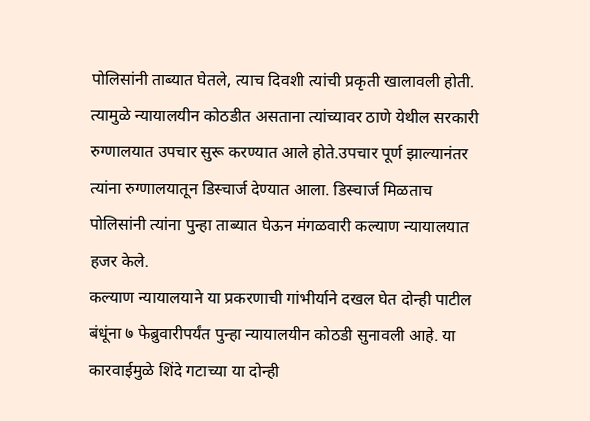पोलिसांनी ताब्यात घेतले, त्याच दिवशी त्यांची प्रकृती खालावली होती. त्यामुळे न्यायालयीन कोठडीत असताना त्यांच्यावर ठाणे येथील सरकारी रुग्णालयात उपचार सुरू करण्यात आले होते.उपचार पूर्ण झाल्यानंतर त्यांना रुग्णालयातून डिस्चार्ज देण्यात आला. डिस्चार्ज मिळताच पोलिसांनी त्यांना पुन्हा ताब्यात घेऊन मंगळवारी कल्याण न्यायालयात हजर केले.
कल्याण न्यायालयाने या प्रकरणाची गांभीर्याने दखल घेत दोन्ही पाटील बंधूंना ७ फेब्रुवारीपर्यंत पुन्हा न्यायालयीन कोठडी सुनावली आहे. या कारवाईमुळे शिंदे गटाच्या या दोन्ही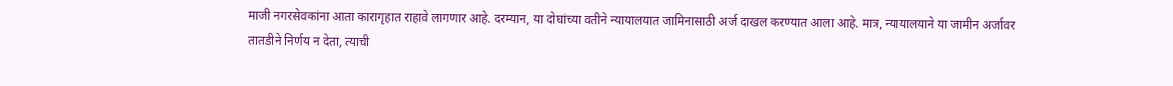माजी नगरसेवकांना आता कारागृहात राहावे लागणार आहे. दरम्यान, या दोघांच्या वतीने न्यायालयात जामिनासाठी अर्ज दाखल करण्यात आला आहे. मात्र, न्यायालयाने या जामीन अर्जावर तातडीने निर्णय न देता, त्याची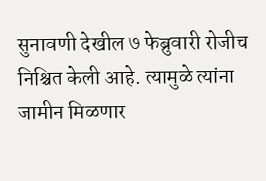सुनावणी देखील ७ फेब्रुवारी रोजीच निश्चित केली आहे. त्यामुळे त्यांना जामीन मिळणार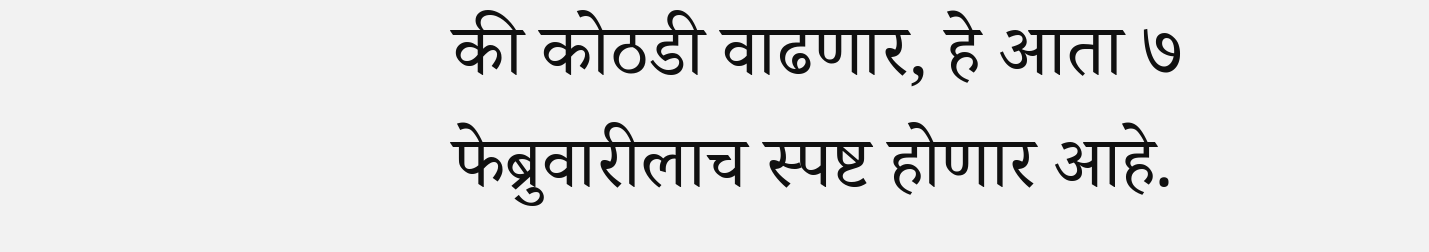की कोठडी वाढणार, हे आता ७ फेब्रुवारीलाच स्पष्ट होणार आहे.